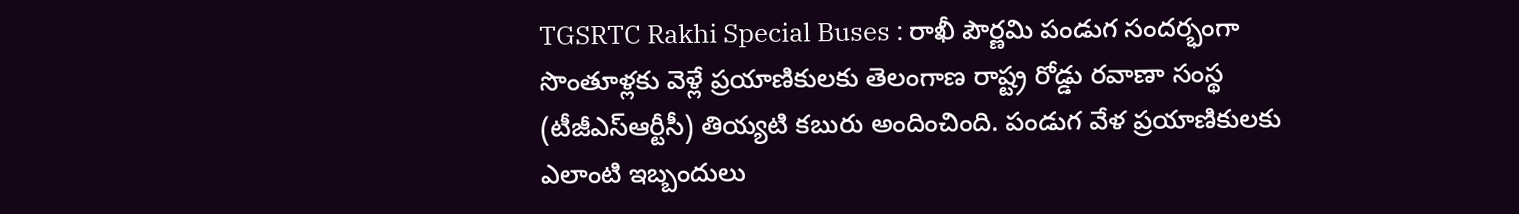TGSRTC Rakhi Special Buses : రాఖీ పౌర్ణమి పండుగ సందర్భంగా సొంతూళ్లకు వెళ్లే ప్రయాణికులకు తెలంగాణ రాష్ట్ర రోడ్డు రవాణా సంస్థ (టీజీఎస్ఆర్టీసీ) తియ్యటి కబురు అందించింది. పండుగ వేళ ప్రయాణికులకు ఎలాంటి ఇబ్బందులు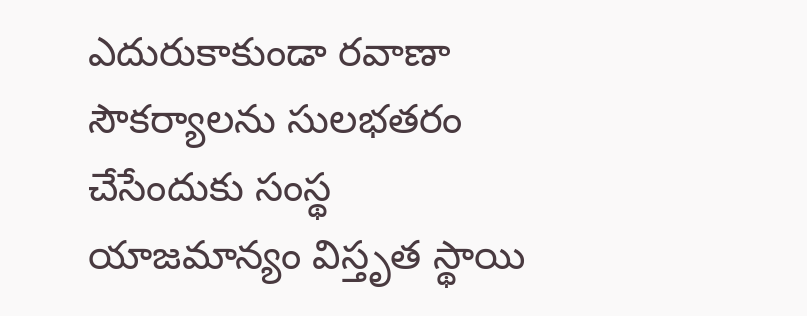ఎదురుకాకుండా రవాణా సౌకర్యాలను సులభతరం చేసేందుకు సంస్థ యాజమాన్యం విస్తృత స్థాయి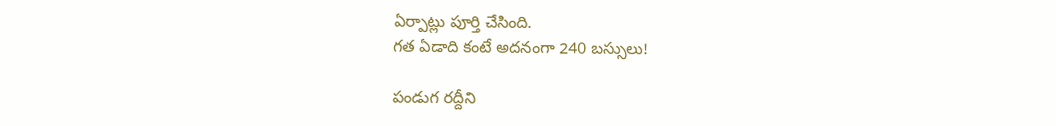ఏర్పాట్లు పూర్తి చేసింది.
గత ఏడాది కంటే అదనంగా 240 బస్సులు!

పండుగ రద్దీని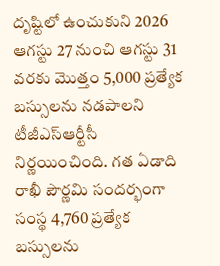దృష్టిలో ఉంచుకుని 2026 ఆగస్టు 27 నుంచి ఆగస్టు 31 వరకు మొత్తం 5,000 ప్రత్యేక బస్సులను నడపాలని టీజీఎస్ఆర్టీసీ నిర్ణయించింది. గత ఏడాది రాఖీ పౌర్ణమి సందర్భంగా సంస్థ 4,760 ప్రత్యేక బస్సులను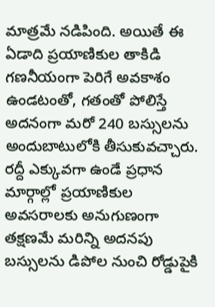మాత్రమే నడిపింది. అయితే ఈ ఏడాది ప్రయాణికుల తాకిడి గణనీయంగా పెరిగే అవకాశం ఉండటంతో, గతంతో పోలిస్తే అదనంగా మరో 240 బస్సులను అందుబాటులోకి తీసుకువచ్చారు. రద్దీ ఎక్కువగా ఉండే ప్రధాన మార్గాల్లో ప్రయాణికుల అవసరాలకు అనుగుణంగా తక్షణమే మరిన్ని అదనపు బస్సులను డిపోల నుంచి రోడ్డుపైకి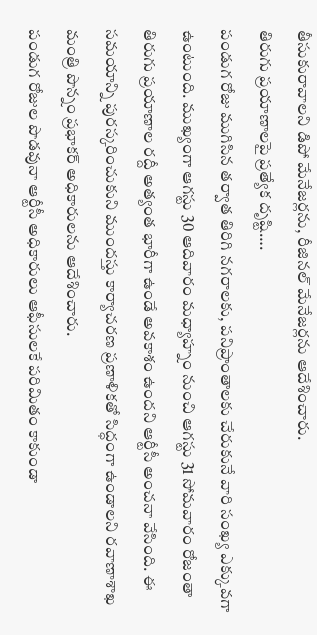తీసుకురావాలని డిపో మేనేజర్లను, రీజినల్ మేనేజర్లను ఆదేశించారు.
తిరుగు ప్రయాణాలపై ప్రత్యేక దృష్టి….
పండుగ రోజు ముగిసిన తర్వాత తిరిగి నగరాలకు, పనిప్రాంతాలకు చేరుకునే వారి సంఖ్య ఎక్కువగా ఉంటుంది. ముఖ్యంగా ఆగస్టు 30 ఆదివారం మధ్యాహ్నం నుంచి ఆగస్టు 31 సోమవారం రోజంతా తిరుగు ప్రయాణాల రద్దీ అత్యంత భారీగా ఉండే అవకాశం ఉందని ఆర్టీసీ అంచనా వేసింది. ఈ సమయాన్ని పురస్కరించుకుని ముందస్తు కార్యాచరణ ప్రణాళికతో సిద్ధంగా ఉండాలని రవాణాశాఖ మంత్రి పొన్నం ప్రభాకర్ అధికారులను ఆదేశించారు.
పండుగ రోజుల పొడవునా ఆర్టీసీ అధికారులు ఆఫీసులకే పరిమితం కాకుండా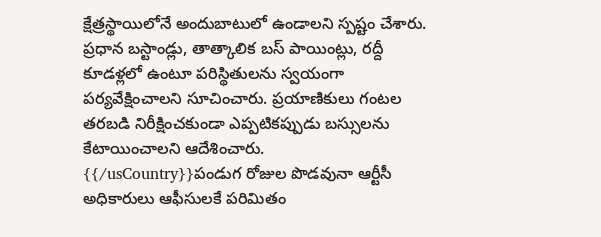క్షేత్రస్థాయిలోనే అందుబాటులో ఉండాలని స్పష్టం చేశారు. ప్రధాన బస్టాండ్లు, తాత్కాలిక బస్ పాయింట్లు, రద్దీ కూడళ్లలో ఉంటూ పరిస్థితులను స్వయంగా పర్యవేక్షించాలని సూచించారు. ప్రయాణికులు గంటల తరబడి నిరీక్షించకుండా ఎప్పటికప్పుడు బస్సులను కేటాయించాలని ఆదేశించారు.
{{/usCountry}}పండుగ రోజుల పొడవునా ఆర్టీసీ అధికారులు ఆఫీసులకే పరిమితం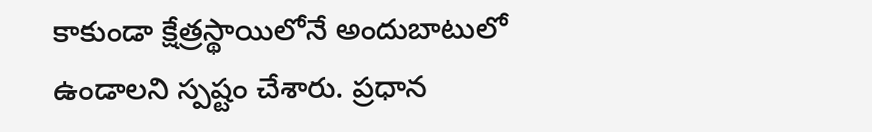కాకుండా క్షేత్రస్థాయిలోనే అందుబాటులో ఉండాలని స్పష్టం చేశారు. ప్రధాన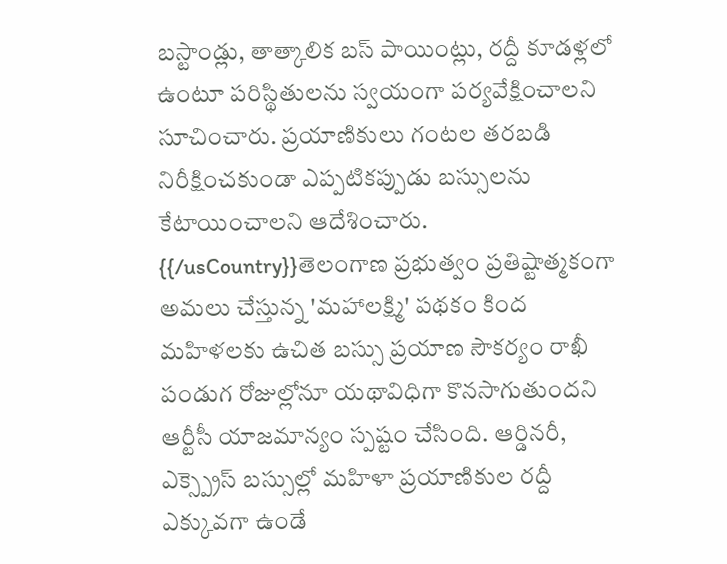బస్టాండ్లు, తాత్కాలిక బస్ పాయింట్లు, రద్దీ కూడళ్లలో ఉంటూ పరిస్థితులను స్వయంగా పర్యవేక్షించాలని సూచించారు. ప్రయాణికులు గంటల తరబడి నిరీక్షించకుండా ఎప్పటికప్పుడు బస్సులను కేటాయించాలని ఆదేశించారు.
{{/usCountry}}తెలంగాణ ప్రభుత్వం ప్రతిష్టాత్మకంగా అమలు చేస్తున్న 'మహాలక్ష్మి' పథకం కింద మహిళలకు ఉచిత బస్సు ప్రయాణ సౌకర్యం రాఖీ పండుగ రోజుల్లోనూ యథావిధిగా కొనసాగుతుందని ఆర్టీసీ యాజమాన్యం స్పష్టం చేసింది. ఆర్డినరీ, ఎక్స్ప్రెస్ బస్సుల్లో మహిళా ప్రయాణికుల రద్దీ ఎక్కువగా ఉండే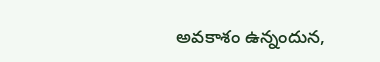అవకాశం ఉన్నందున,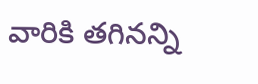వారికి తగినన్ని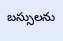బస్సులను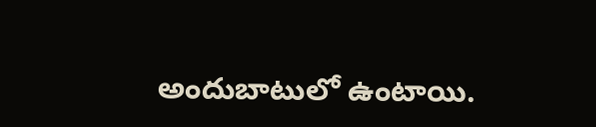అందుబాటులో ఉంటాయి.